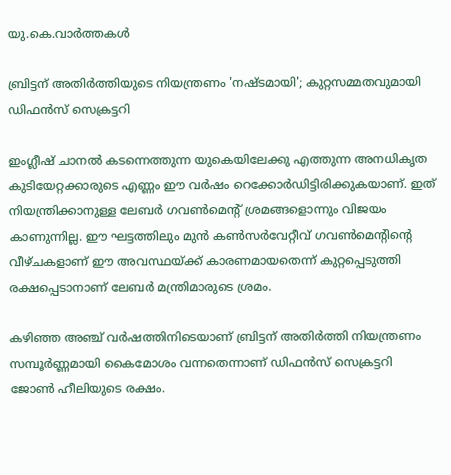യു.കെ.വാര്‍ത്തകള്‍

ബ്രിട്ടന് അതിര്‍ത്തിയുടെ നിയന്ത്രണം 'നഷ്ടമായി'; കുറ്റസമ്മതവുമായി ഡിഫന്‍സ് സെക്രട്ടറി

ഇംഗ്ലീഷ് ചാനല്‍ കടന്നെത്തുന്ന യുകെയിലേക്കു എത്തുന്ന അനധികൃത കുടിയേറ്റക്കാരുടെ എണ്ണം ഈ വര്‍ഷം റെക്കോര്‍ഡിട്ടിരിക്കുകയാണ്. ഇത് നിയന്ത്രിക്കാനുള്ള ലേബര്‍ ഗവണ്‍മെന്റ് ശ്രമങ്ങളൊന്നും വിജയം കാണുന്നില്ല. ഈ ഘട്ടത്തിലും മുന്‍ കണ്‍സര്‍വേറ്റീവ് ഗവണ്‍മെന്റിന്റെ വീഴ്ചകളാണ് ഈ അവസ്ഥയ്ക്ക് കാരണമായതെന്ന് കുറ്റപ്പെടുത്തി രക്ഷപ്പെടാനാണ് ലേബര്‍ മന്ത്രിമാരുടെ ശ്രമം.

കഴിഞ്ഞ അഞ്ച് വര്‍ഷത്തിനിടെയാണ് ബ്രിട്ടന് അതിര്‍ത്തി നിയന്ത്രണം സമ്പൂര്‍ണ്ണമായി കൈമോശം വന്നതെന്നാണ് ഡിഫന്‍സ് സെക്രട്ടറി ജോണ്‍ ഹീലിയുടെ രക്ഷം.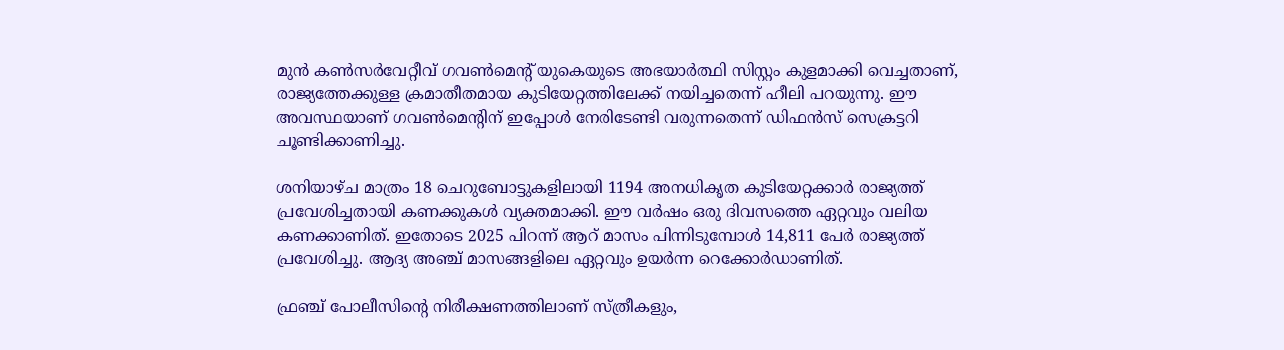മുന്‍ കണ്‍സര്‍വേറ്റീവ് ഗവണ്‍മെന്റ് യുകെയുടെ അഭയാര്‍ത്ഥി സിസ്റ്റം കുളമാക്കി വെച്ചതാണ്, രാജ്യത്തേക്കുള്ള ക്രമാതീതമായ കുടിയേറ്റത്തിലേക്ക് നയിച്ചതെന്ന് ഹീലി പറയുന്നു. ഈ അവസ്ഥയാണ് ഗവണ്‍മെന്റിന് ഇപ്പോള്‍ നേരിടേണ്ടി വരുന്നതെന്ന് ഡിഫന്‍സ് സെക്രട്ടറി ചൂണ്ടിക്കാണിച്ചു.

ശനിയാഴ്ച മാത്രം 18 ചെറുബോട്ടുകളിലായി 1194 അനധികൃത കുടിയേറ്റക്കാര്‍ രാജ്യത്ത് പ്രവേശിച്ചതായി കണക്കുകള്‍ വ്യക്തമാക്കി. ഈ വര്‍ഷം ഒരു ദിവസത്തെ ഏറ്റവും വലിയ കണക്കാണിത്. ഇതോടെ 2025 പിറന്ന് ആറ് മാസം പിന്നിടുമ്പോള്‍ 14,811 പേര്‍ രാജ്യത്ത് പ്രവേശിച്ചു. ആദ്യ അഞ്ച് മാസങ്ങളിലെ ഏറ്റവും ഉയര്‍ന്ന റെക്കോര്‍ഡാണിത്.

ഫ്രഞ്ച് പോലീസിന്റെ നിരീക്ഷണത്തിലാണ് സ്ത്രീകളും,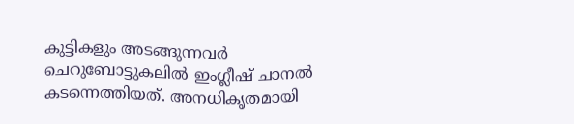കുട്ടികളും അടങ്ങുന്നവര്‍ ചെറുബോട്ടുകലില്‍ ഇംഗ്ലീഷ് ചാനല്‍ കടന്നെത്തിയത്. അനധികൃതമായി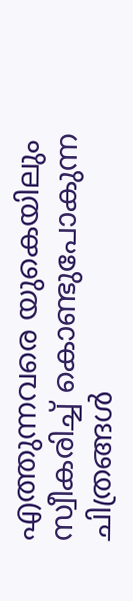എത്തുന്നവരെ യുകെയിലും സ്വീകരിച്ച് കൊണ്ടുപോകുന്ന ചിത്രങ്ങള്‍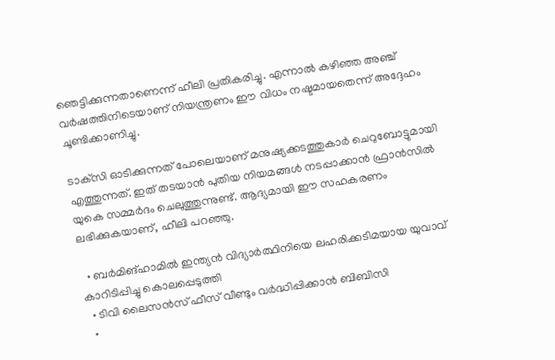ഞെട്ടിക്കുന്നതാണെന്ന് ഹീലി പ്രതികരിച്ചു. എന്നാല്‍ കഴിഞ്ഞ അഞ്ച് വര്‍ഷത്തിനിടെയാണ് നിയന്ത്രണം ഈ വിധം നഷ്ടമായതെന്ന് അദ്ദേഹം ചൂണ്ടിക്കാണിച്ചു.

ടാക്‌സി ഓടിക്കുന്നത് പോലെയാണ് മനുഷ്യക്കടത്തുകാര്‍ ചെറുബോട്ടുമായി എത്തുന്നത്. ഇത് തടയാന്‍ പുതിയ നിയമങ്ങള്‍ നടപ്പാക്കാന്‍ ഫ്രാന്‍സില്‍ യുകെ സമ്മര്‍ദം ചെലുത്തുന്നുണ്ട്. ആദ്യമായി ഈ സഹകരണം ലഭിക്കുകയാണ്, ഹീലി പറഞ്ഞു.

  • ബര്‍മിങ്‌ഹാമില്‍ ഇന്ത്യന്‍ വിദ്യാര്‍ത്ഥിനിയെ ലഹരിക്കടിമയായ യുവാവ് കാറിടിപ്പിച്ചു കൊലപ്പെടുത്തി
  • ടിവി ലൈസന്‍സ് ഫീസ് വീണ്ടും വര്‍ദ്ധിപ്പിക്കാന്‍ ബിബിസി
  •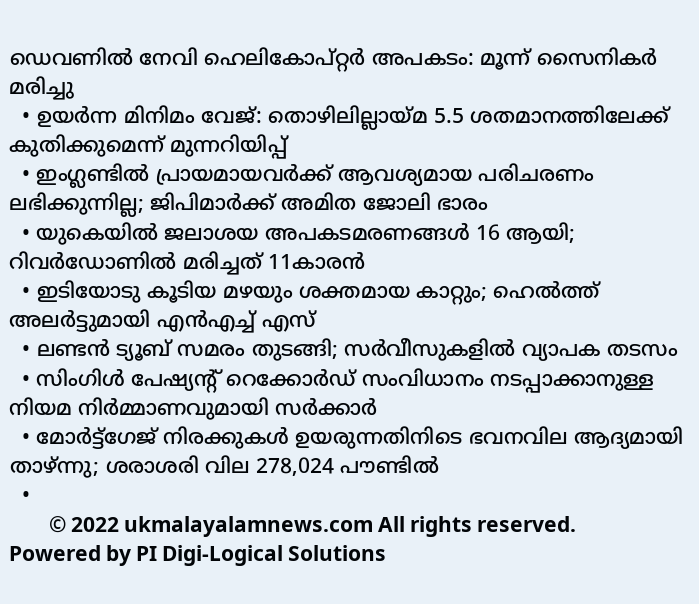ഡെവണില്‍ നേവി ഹെലികോപ്റ്റര്‍ അപകടം: മൂന്ന് സൈനികര്‍ മരിച്ചു
  • ഉയര്‍ന്ന മിനിമം വേജ്: തൊഴിലില്ലായ്മ 5.5 ശതമാനത്തിലേക്ക് കുതിക്കുമെന്ന് മുന്നറിയിപ്പ്
  • ഇംഗ്ലണ്ടില്‍ പ്രായമായവര്‍ക്ക് ആവശ്യമായ പരിചരണം ലഭിക്കുന്നില്ല; ജിപിമാര്‍ക്ക് അമിത ജോലി ഭാരം
  • യുകെയില്‍ ജലാശയ അപകടമരണങ്ങള്‍ 16 ആയി; റിവര്‍ഡോണില്‍ മരിച്ചത് 11കാരന്‍
  • ഇടിയോടു കൂടിയ മഴയും ശക്തമായ കാറ്റും; ഹെല്‍ത്ത് അലര്‍ട്ടുമായി എന്‍എച്ച് എസ്
  • ലണ്ടന്‍ ട്യൂബ് സമരം തുടങ്ങി; സര്‍വീസുകളില്‍ വ്യാപക തടസം
  • സിംഗിള്‍ പേഷ്യന്റ് റെക്കോര്‍ഡ് സംവിധാനം നടപ്പാക്കാനുള്ള നിയമ നിര്‍മ്മാണവുമായി സര്‍ക്കാര്‍
  • മോര്‍ട്ട്‌ഗേജ് നിരക്കുകള്‍ ഉയരുന്നതിനിടെ ഭവനവില ആദ്യമായി താഴ്ന്നു; ശരാശരി വില 278,024 പൗണ്ടില്‍
  •
        © 2022 ukmalayalamnews.com All rights reserved. Powered by PI Digi-Logical Solutions